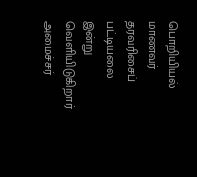பொறியியல் மாணவர் தரவரிசைப் பட்டியலை இன்று வெளியிடுகிறார் அமைச்சர்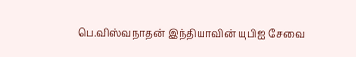பெ.விஸ்வநாதன் இந்தியாவின் யுபிஐ சேவை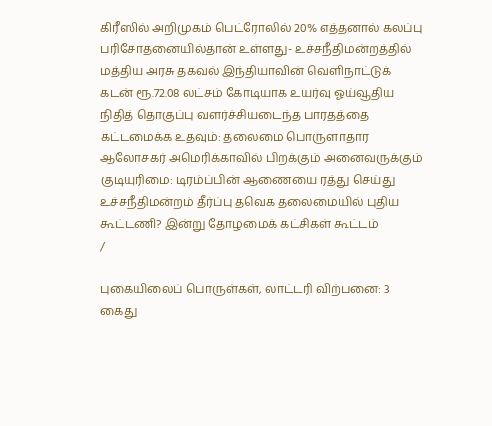கிரீஸில் அறிமுகம் பெட்ரோலில் 20% எத்தனால் கலப்பு பரிசோதனையில்தான் உள்ளது- உச்சநீதிமன்றத்தில் மத்திய அரசு தகவல் இந்தியாவின் வெளிநாட்டுக் கடன் ரூ.72.08 லட்சம் கோடியாக உயர்வு ஓய்வூதிய நிதித் தொகுப்பு வளர்ச்சியடைந்த பாரதத்தை கட்டமைக்க உதவும்: தலைமை பொருளாதார ஆலோசகர் அமெரிக்காவில் பிறக்கும் அனைவருக்கும் குடியுரிமை: டிரம்ப்பின் ஆணையை ரத்து செய்து உச்சநீதிமன்றம் தீர்ப்பு தவெக தலைமையில் புதிய கூட்டணி? இன்று தோழமைக் கட்சிகள் கூட்டம்
/

புகையிலைப் பொருள்கள், லாட்டரி விற்பனை: 3 கைது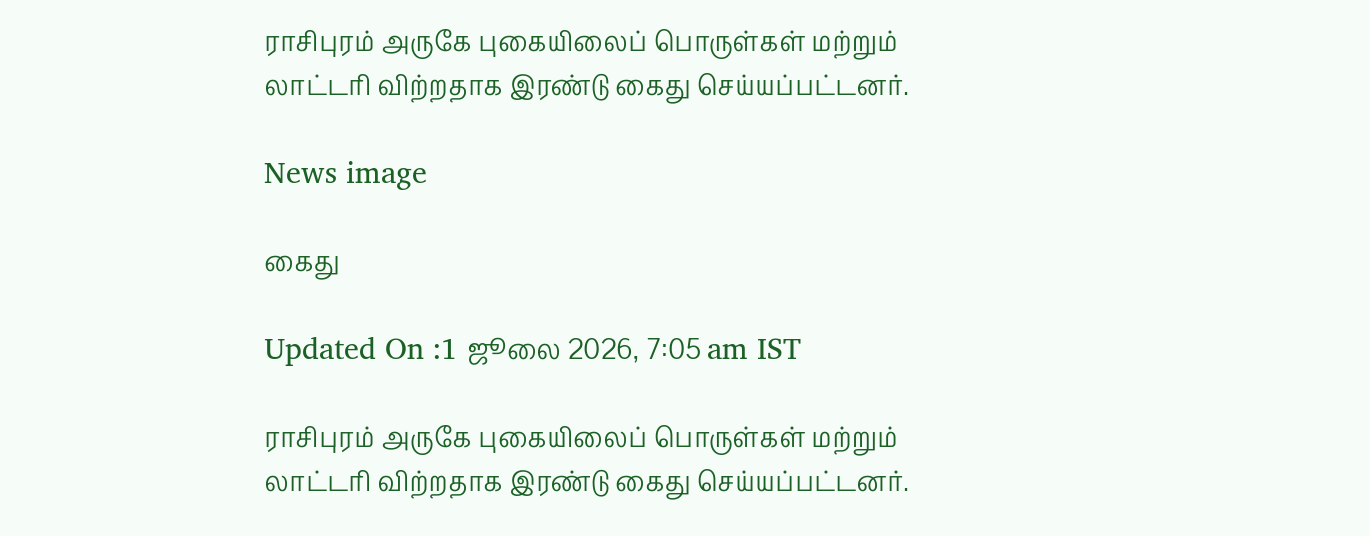ராசிபுரம் அருகே புகையிலைப் பொருள்கள் மற்றும் லாட்டரி விற்றதாக இரண்டு கைது செய்யப்பட்டனர்.

News image

கைது

Updated On :1 ஜூலை 2026, 7:05 am IST

ராசிபுரம் அருகே புகையிலைப் பொருள்கள் மற்றும் லாட்டரி விற்றதாக இரண்டு கைது செய்யப்பட்டனர்.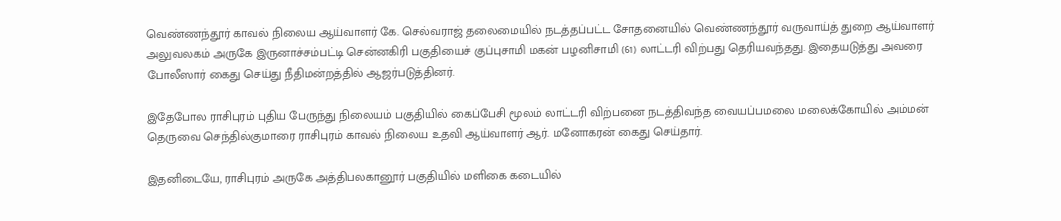வெண்ணந்தூர் காவல் நிலைய ஆய்வாளர் கே. செல்வராஜ் தலைமையில் நடத்தப்பட்ட சோதனையில் வெண்ணந்தூர் வருவாய்த் துறை ஆய்வாளர் அலுவலகம் அருகே இருனாச்சம்பட்டி சென்னகிரி பகுதியைச் குப்புசாமி மகன் பழனிசாமி (61) லாட்டரி விற்பது தெரியவந்தது. இதையடுத்து அவரை போலீஸார் கைது செய்து நீதிமன்றத்தில் ஆஜர்படுத்தினர்.

இதேபோல ராசிபுரம் புதிய பேருந்து நிலையம் பகுதியில் கைப்பேசி மூலம் லாட்டரி விற்பனை நடத்திவந்த வையப்பமலை மலைக்கோயில் அம்மன் தெருவை செந்தில்குமாரை ராசிபுரம் காவல் நிலைய உதவி ஆய்வாளர் ஆர். மனோகரன் கைது செய்தார்.

இதனிடையே, ராசிபுரம் அருகே அத்திபலகானூர் பகுதியில் மளிகை கடையில்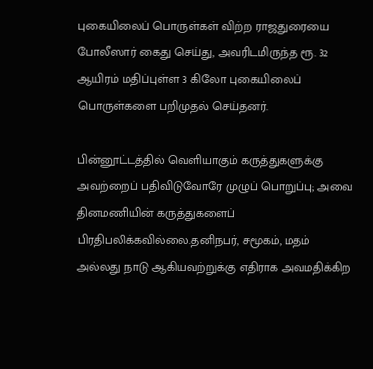புகையிலைப் பொருள்கள் விற்ற ராஜதுரையை போலீஸார் கைது செய்து, அவரிடமிருந்த ரூ. 32 ஆயிரம் மதிப்புள்ள 3 கிலோ புகையிலைப் பொருள்களை பறிமுதல் செய்தனர்.

பின்னூட்டத்தில் வெளியாகும் கருத்துகளுக்கு அவற்றைப் பதிவிடுவோரே முழுப் பொறுப்பு; அவை தினமணியின் கருத்துகளைப் பிரதிபலிக்கவில்லை.தனிநபர், சமூகம், மதம் அல்லது நாடு ஆகியவற்றுக்கு எதிராக அவமதிக்கிற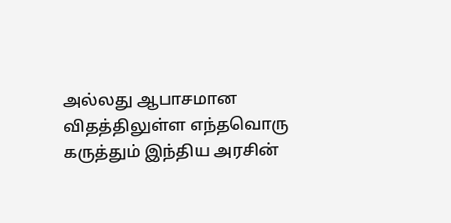அல்லது ஆபாசமான விதத்திலுள்ள எந்தவொரு கருத்தும் இந்திய அரசின்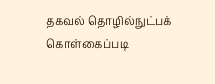தகவல் தொழில்நுட்பக் கொள்கைப்படி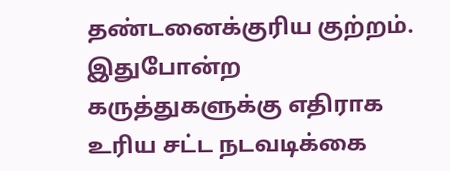தண்டனைக்குரிய குற்றம். இதுபோன்ற கருத்துகளுக்கு எதிராக உரிய சட்ட நடவடிக்கை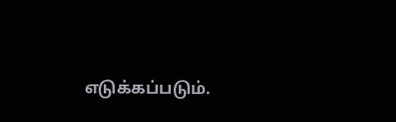எடுக்கப்படும்.